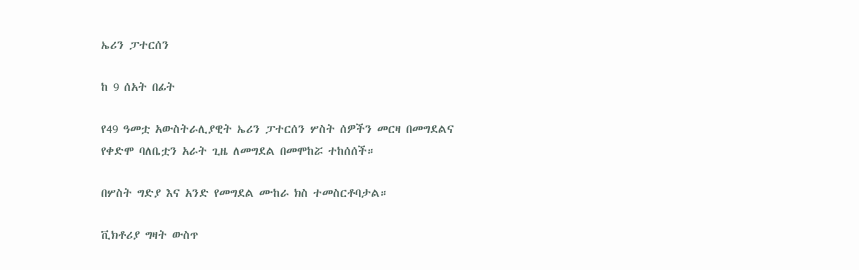ኤሪን ፓተርሰን

ከ 9 ሰአት በፊት

የ49 ዓመቷ አውስትራሊያዊት ኤሪን ፓተርሰን ሦስት ሰዎችን መርዛ በመግደልና የቀድሞ ባለቤቷን አራት ጊዜ ለመግደል በመሞከሯ ተከሰሰች።

በሦስት ግድያ እና አንድ የመግደል ሙከራ ክስ ተመስርቶባታል።

ቪክቶሪያ ግዛት ውስጥ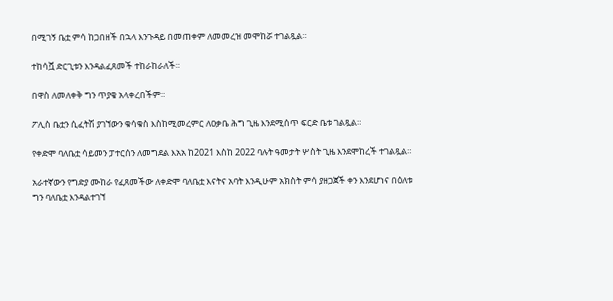በሚገኝ ቤቷ ምሳ ከጋበዘች በኋላ እንጉዳይ በመጠቀም ለመመረዝ መሞከሯ ተገልጿል።

ተከሳሿ ድርጊቱን እንዳልፈጸመች ተከራከራለች።

በዋስ ለመለቀቅ ግን ጥያቄ አላቀረበችም።

ፖሊስ ቤቷን ሲፈትሽ ያገኘውን ቁሳቁስ እስከሚመረምር ለዐቃቤ ሕግ ጊዜ እንደሚሰጥ ፍርድ ቤቱ ገልጿል።

የቀድሞ ባለቤቷ ሳይመን ፓተርሰን ለመግደል እአአ ከ2021 እስከ 2022 ባሉት ዓመታት ሦስት ጊዜ እንደሞከረች ተገልጿል።

አራተኛውን የግድያ ሙከራ የፈጸመችው ለቀድሞ ባለቤቷ እናትና አባት እንዲሁም አክስት ምሳ ያዘጋጀች ቀን እንደሆነና በዕለቱ ግን ባለቤቷ እንዳልተገኘ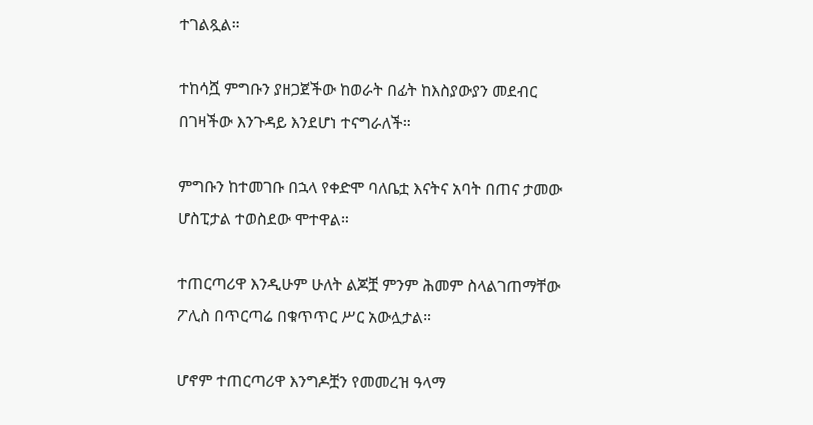ተገልጿል።

ተከሳሿ ምግቡን ያዘጋጀችው ከወራት በፊት ከእስያውያን መደብር በገዛችው እንጉዳይ እንደሆነ ተናግራለች።

ምግቡን ከተመገቡ በኋላ የቀድሞ ባለቤቷ እናትና አባት በጠና ታመው ሆስፒታል ተወስደው ሞተዋል።

ተጠርጣሪዋ እንዲሁም ሁለት ልጆቿ ምንም ሕመም ስላልገጠማቸው ፖሊስ በጥርጣሬ በቁጥጥር ሥር አውሏታል።

ሆኖም ተጠርጣሪዋ እንግዶቿን የመመረዝ ዓላማ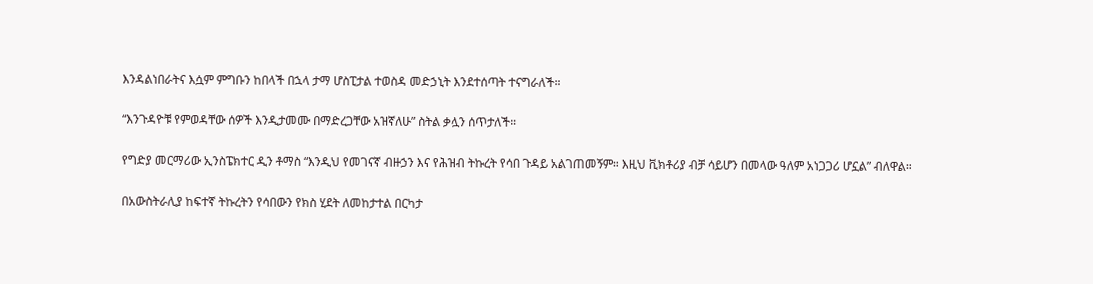እንዳልነበራትና እሷም ምግቡን ከበላች በኋላ ታማ ሆስፒታል ተወስዳ መድኃኒት እንደተሰጣት ተናግራለች።

“እንጉዳዮቹ የምወዳቸው ሰዎች እንዲታመሙ በማድረጋቸው አዝኛለሁ” ስትል ቃሏን ሰጥታለች።

የግድያ መርማሪው ኢንስፔክተር ዲን ቶማስ “እንዲህ የመገናኛ ብዙኃን እና የሕዝብ ትኩረት የሳበ ጉዳይ አልገጠመኝም። እዚህ ቪክቶሪያ ብቻ ሳይሆን በመላው ዓለም አነጋጋሪ ሆኗል” ብለዋል።

በአውስትራሊያ ከፍተኛ ትኩረትን የሳበውን የክስ ሂደት ለመከታተል በርካታ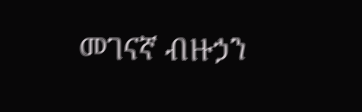መገናኛ ብዙኃን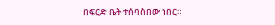በፍርድ ቤት ተሰባስበው ነበር።